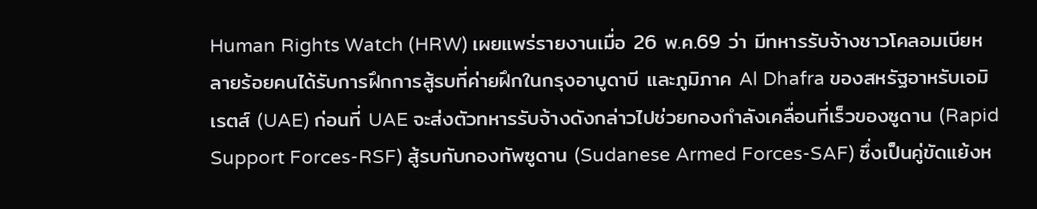Human Rights Watch (HRW) เผยแพร่รายงานเมื่อ 26 พ.ค.69 ว่า มีทหารรับจ้างชาวโคลอมเบียหลายร้อยคนได้รับการฝึกการสู้รบที่ค่ายฝึกในกรุงอาบูดาบี และภูมิภาค Al Dhafra ของสหรัฐอาหรับเอมิเรตส์ (UAE) ก่อนที่ UAE จะส่งตัวทหารรับจ้างดังกล่าวไปช่วยกองกำลังเคลื่อนที่เร็วของซูดาน (Rapid Support Forces-RSF) สู้รบกับกองทัพซูดาน (Sudanese Armed Forces-SAF) ซึ่งเป็นคู่ขัดแย้งห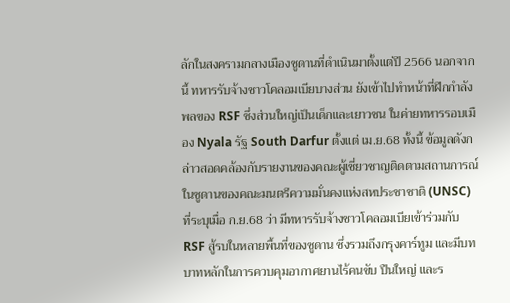ลักในสงครามกลางเมืองซูดานที่ดำเนินมาตั้งแต่ปี 2566 นอกจากนี้ ทหารรับจ้างชาวโคลอมเบียบางส่วน ยังเข้าไปทำหน้าที่ฝึกกำลังพลของ RSF ซึ่งส่วนใหญ่เป็นเด็กและเยาวชน ในค่ายทหารรอบเมือง Nyala รัฐ South Darfur ตั้งแต่ เม.ย.68 ทั้งนี้ ข้อมูลดังกล่าวสอดคล้องกับรายงานของคณะผู้เชี่ยวชาญติดตามสถานการณ์ในซูดานของคณะมนตรีความมั่นคงแห่งสหประชาชาติ (UNSC) ที่ระบุเมื่อ ก.ย.68 ว่า มีทหารรับจ้างชาวโคลอมเบียเข้าร่วมกับ RSF สู้รบในหลายพื้นที่ของซูดาน ซึ่งรวมถึงกรุงคาร์ทูม และมีบทบาทหลักในการควบคุมอากาศยานไร้คนขับ ปืนใหญ่ และร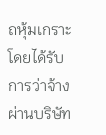ถหุ้มเกราะ โดยได้รับการว่าจ้างผ่านบริษัท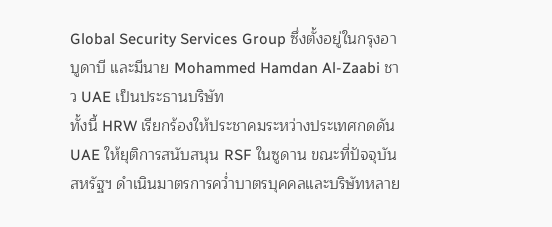Global Security Services Group ซึ่งตั้งอยู่ในกรุงอาบูดาบี และมีนาย Mohammed Hamdan Al-Zaabi ชาว UAE เป็นประธานบริษัท
ทั้งนี้ HRW เรียกร้องให้ประชาคมระหว่างประเทศกดดัน UAE ให้ยุติการสนับสนุน RSF ในซูดาน ขณะที่ปัจจุบันสหรัฐฯ ดำเนินมาตรการคว่ำบาตรบุคคลและบริษัทหลาย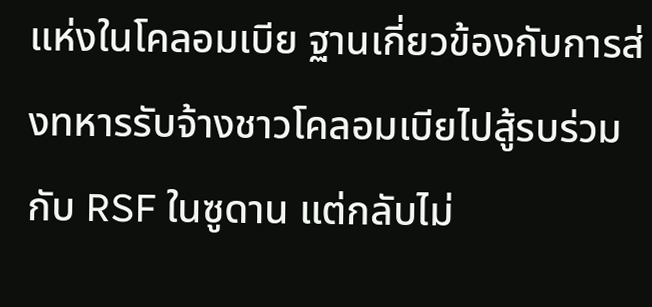แห่งในโคลอมเบีย ฐานเกี่ยวข้องกับการส่งทหารรับจ้างชาวโคลอมเบียไปสู้รบร่วมกับ RSF ในซูดาน แต่กลับไม่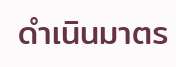ดำเนินมาตร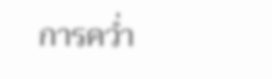การคว่ำ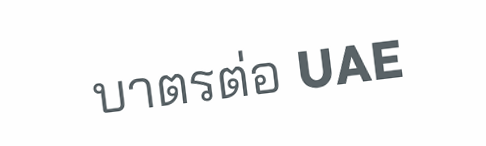บาตรต่อ UAE